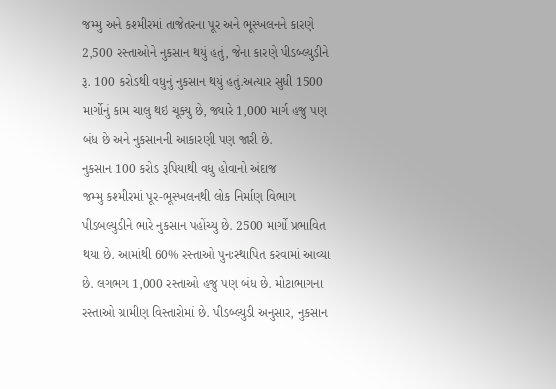જમ્મુ અને કશ્મીરમાં તાજેતરના પૂર અને ભૂસ્ખલનને કારણે 2,500 રસ્તાઓને નુકસાન થયું હતું, જેના કારણે પીડબ્લ્યુડીને રૂ. 100 કરોડથી વધુનું નુકસાન થયું હતું.અત્યાર સુધી 1500 માર્ગોનું કામ ચાલુ થઇ ચૂક્યુ છે, જ્યારે 1,000 માર્ગ હજુ પણ બંધ છે અને નુકસાનની આકારણી પણ જારી છે.
નુકસાન 100 કરોડ રૂપિયાથી વધુ હોવાનો અંદાજ
જમ્મુ કશ્મીરમાં પૂર-ભૂસ્ખલનથી લોક નિર્માણ વિભાગ પીડબલ્યુડીને ભારે નુકસાન પહોંચ્યુ છે. 2500 માર્ગો પ્રભાવિત થયા છે. આમાંથી 60% રસ્તાઓ પુનઃસ્થાપિત કરવામાં આવ્યા છે. લગભગ 1,000 રસ્તાઓ હજુ પણ બંધ છે. મોટાભાગના રસ્તાઓ ગ્રામીણ વિસ્તારોમાં છે. પીડબ્લ્યુડી અનુસાર, નુકસાન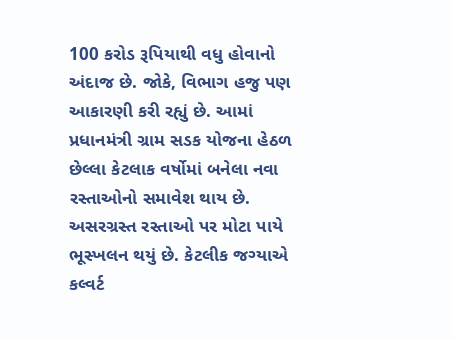100 કરોડ રૂપિયાથી વધુ હોવાનો અંદાજ છે. જોકે, વિભાગ હજુ પણ આકારણી કરી રહ્યું છે. આમાં પ્રધાનમંત્રી ગ્રામ સડક યોજના હેઠળ છેલ્લા કેટલાક વર્ષોમાં બનેલા નવા રસ્તાઓનો સમાવેશ થાય છે. અસરગ્રસ્ત રસ્તાઓ પર મોટા પાયે ભૂસ્ખલન થયું છે. કેટલીક જગ્યાએ કલ્વર્ટ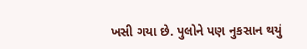ખસી ગયા છે. પુલોને પણ નુકસાન થયું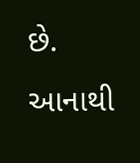છે. આનાથી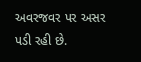અવરજવર પર અસર પડી રહી છે.